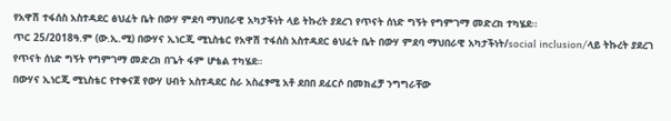የአዋሽ ተፋሰስ አስተዳደር ፅህፈት ቤት በውሃ ምደባ ማህበራዊ አካታችነት ላይ ትኩረት ያደረገ የጥናት ሰነድ ግኝት የግምገማ መድረክ ተካሄደ፡፡
ጥር 25/2018ዓ.ም (ው.ኢ.ሚ) በውሃና ኢነርጂ ሚኒስቴር የአዋሽ ተፋሰስ አስተዳደር ፅህፈት ቤት በውሃ ምደባ ማህበራዊ አካታችነት/social inclusion/ላይ ትኩረት ያደረገ የጥናት ሰነድ ግኝት የግምገማ መድረክ በጌት ፋም ሆቴል ተካሄደ።
በውሃና ኢነርጂ ሚኒስቴር የተቀናጀ የውሃ ሀብት አስተዳደር ስራ አስፈፃሚ አቶ ደበበ ደፈርሶ በመክፈቻ ንግግራቸው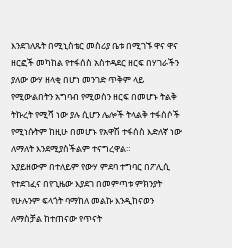እንደገለጹት በሚኒስቴር መስሪያ ቤቱ በሚገኙ ዋና ዋና ዘርፎች መካከል የተፋሰስ አስተዳደር ዘርፍ በሃገራችን ያለው ውሃ ዘላቂ በሆነ መንገድ ጥቅም ላይ የሚውልበትን አግባብ የሚወስን ዘርፍ በመሆኑ ትልቅ ትኩረት የሚሻ ነው ያሉ ሲሆን ሌሎች ትላልቅ ተፋሰሶች የሚነሱትም ከዚሁ በመሆኑ የአዋሽ ተፋሰስ እድለኛ ነው ለማለት እንደሚያስችልም ተናግረዋል።
አያይዘውም በተለይም የውሃ ምደባ ተግባር በፖሊሲ የተደገፈና በየጊዜው እያደገ በመምጣቱ ምክንያት የሁሉንም ፍላጎት ባማከለ መልኩ እንዲከናወን ለማስቻል ከተጠናው የጥናት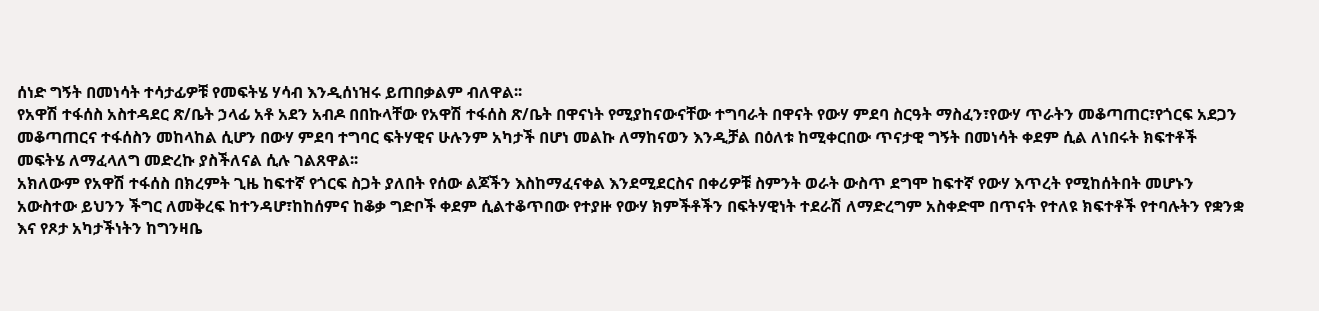ሰነድ ግኝት በመነሳት ተሳታፊዎቹ የመፍትሄ ሃሳብ እንዲሰነዝሩ ይጠበቃልም ብለዋል፡፡
የአዋሽ ተፋሰስ አስተዳደር ጽ/ቤት ኃላፊ አቶ አደን አብዶ በበኩላቸው የአዋሽ ተፋሰስ ጽ/ቤት በዋናነት የሚያከናውናቸው ተግባራት በዋናት የውሃ ምደባ ስርዓት ማስፈን፣የውሃ ጥራትን መቆጣጠር፣የጎርፍ አደጋን መቆጣጠርና ተፋሰስን መከላከል ሲሆን በውሃ ምደባ ተግባር ፍትሃዊና ሁሉንም አካታች በሆነ መልኩ ለማከናወን እንዲቻል በዕለቱ ከሚቀርበው ጥናታዊ ግኝት በመነሳት ቀደም ሲል ለነበሩት ክፍተቶች መፍትሄ ለማፈላለግ መድረኩ ያስችለናል ሲሉ ገልጸዋል፡፡
አክለውም የአዋሽ ተፋሰስ በክረምት ጊዜ ከፍተኛ የጎርፍ ስጋት ያለበት የሰው ልጆችን እስከማፈናቀል እንደሚደርስና በቀሪዎቹ ስምንት ወራት ውስጥ ደግሞ ከፍተኛ የውሃ እጥረት የሚከሰትበት መሆኑን አውስተው ይህንን ችግር ለመቅረፍ ከተንዳሆ፣ከከሰምና ከቆቃ ግድቦች ቀደም ሲልተቆጥበው የተያዙ የውሃ ክምችቶችን በፍትሃዊነት ተደራሽ ለማድረግም አስቀድሞ በጥናት የተለዩ ክፍተቶች የተባሉትን የቋንቋ እና የጾታ አካታችነትን ከግንዛቤ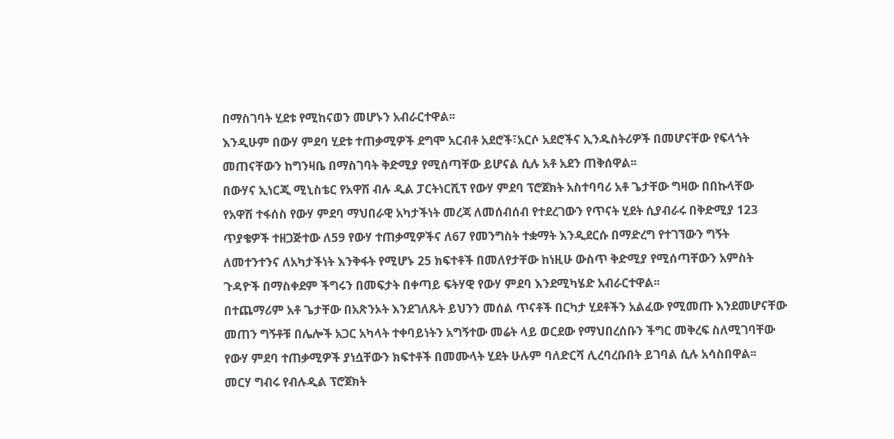በማስገባት ሂደቱ የሚከናወን መሆኑን አብራርተዋል፡፡
እንዲሁም በውሃ ምደባ ሂደቱ ተጠቃሚዎች ደግሞ አርብቶ አደሮች፣አርሶ አደሮችና ኢንዱስትሪዎች በመሆናቸው የፍላጎት መጠናቸውን ከግንዛቤ በማስገባት ቅድሚያ የሚሰጣቸው ይሆናል ሲሉ አቶ አደን ጠቅሰዋል፡፡
በውሃና ኢነርጂ ሚኒስቴር የአዋሽ ብሉ ዲል ፓርትነርሺፕ የውሃ ምደባ ፕሮጀክት አስተባባሪ አቶ ጌታቸው ግዛው በበኩላቸው የአዋሽ ተፋሰስ የውሃ ምደባ ማህበራዊ አካታችነት መረጃ ለመሰብሰብ የተደረገውን የጥናት ሂደት ሲያብራሩ በቅድሚያ 123 ጥያቄዎች ተዘጋጅተው ለ59 የውሃ ተጠቃሚዎችና ለ67 የመንግስት ተቋማት እንዲደርሱ በማድረግ የተገኘውን ግኝት ለመተንተንና ለአካታችነት እንቅፋት የሚሆኑ 25 ክፍተቶች በመለየታቸው ከነዚሁ ውስጥ ቅድሚያ የሚሰጣቸውን አምስት ጉዳዮች በማስቀደም ችግሩን በመፍታት በቀጣይ ፍትሃዊ የውሃ ምደባ እንደሚካሄድ አብራርተዋል፡፡
በተጨማሪም አቶ ጌታቸው በአጽንኦት እንደገለጹት ይህንን መሰል ጥናቶች በርካታ ሂደቶችን አልፈው የሚመጡ እንደመሆናቸው መጠን ግኝቶቹ በሌሎች አጋር አካላት ተቀባይነትን አግኝተው መሬት ላይ ወርደው የማህበረሰቡን ችግር መቅረፍ ስለሚገባቸው የውሃ ምደባ ተጠቃሚዎች ያነሷቸውን ክፍተቶች በመሙላት ሂደት ሁሉም ባለድርሻ ሊረባረቡበት ይገባል ሲሉ አሳስበዋል፡፡
መርሃ ግብሩ የብሉዲል ፕሮጀክት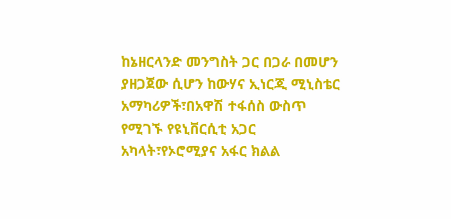ከኔዘርላንድ መንግስት ጋር በጋራ በመሆን ያዘጋጀው ሲሆን ከውሃና ኢነርጂ ሚኒስቴር አማካሪዎች፣በአዋሽ ተፋሰስ ውስጥ የሚገኙ የዩኒቨርሲቲ አጋር አካላት፣የኦሮሚያና አፋር ክልል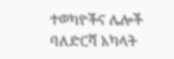ተወካዮችና ሌሎች ባለድርሻ አካላት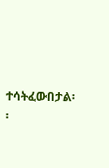ተሳትፈውበታል፡፡